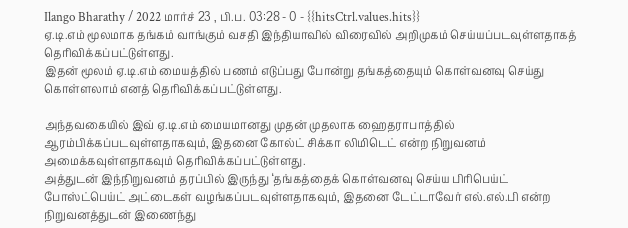Ilango Bharathy / 2022 மார்ச் 23 , பி.ப. 03:28 - 0 - {{hitsCtrl.values.hits}}
ஏ.டி.எம் மூலமாக தங்கம் வாங்கும் வசதி இந்தியாவில் விரைவில் அறிமுகம் செய்யப்படவுள்ளதாகத் தெரிவிக்கப்பட்டுள்ளது.
இதன் மூலம் ஏ.டி.எம் மையத்தில் பணம் எடுப்பது போன்று தங்கத்தையும் கொள்வனவு செய்து கொள்ளலாம் எனத் தெரிவிக்கப்பட்டுள்ளது.

அந்தவகையில் இவ் ஏ.டி.எம் மையமானது முதன் முதலாக ஹைதராபாத்தில் ஆரம்பிக்கப்படவுள்ளதாகவும், இதனை கோல்ட் சிக்கா லிமிடெட் என்ற நிறுவனம் அமைக்கவுள்ளதாகவும் தெரிவிக்கப்பட்டுள்ளது.
அத்துடன் இந்நிறுவனம் தரப்பில் இருந்து ‘தங்கத்தைக் கொள்வனவு செய்ய பிரிபெய்ட் போஸ்ட்பெய்ட் அட்டைகள் வழங்கப்படவுள்ளதாகவும், இதனை டேட்டாவேர் எல்.எல்.பி என்ற நிறுவனத்துடன் இணைந்து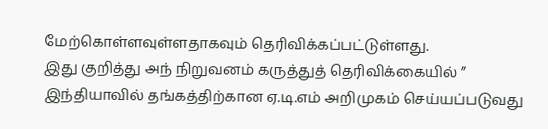மேற்கொள்ளவுள்ளதாகவும் தெரிவிக்கப்பட்டுள்ளது.
இது குறித்து அந் நிறுவனம் கருத்துத் தெரிவிக்கையில் ” இந்தியாவில் தங்கத்திற்கான ஏ.டி.எம் அறிமுகம் செய்யப்படுவது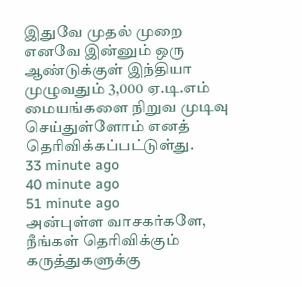இதுவே முதல் முறை எனவே இன்னும் ஒரு ஆண்டுக்குள் இந்தியா முழுவதும் 3,000 ஏ.டி.எம் மையங்களை நிறுவ முடிவு செய்துள்ளோம் எனத் தெரிவிக்கப்பட்டுள்து.
33 minute ago
40 minute ago
51 minute ago
அன்புள்ள வாசகர்களே,
நீங்கள் தெரிவிக்கும் கருத்துகளுக்கு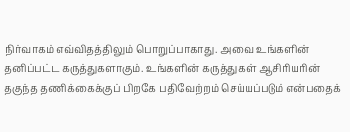நிர்வாகம் எவ்விதத்திலும் பொறுப்பாகாது. அவை உங்களின் தனிப்பட்ட கருத்துகளாகும். உங்களின் கருத்துகள் ஆசிரியரின் தகுந்த தணிக்கைக்குப் பிறகே பதிவேற்றம் செய்யப்படும் என்பதைக்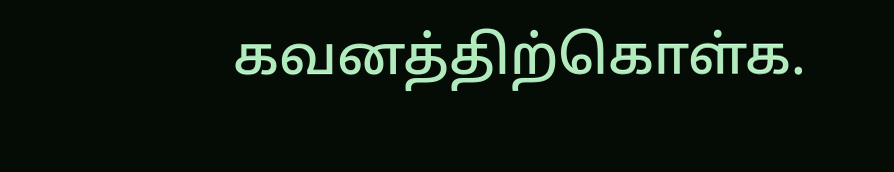கவனத்திற்கொள்க.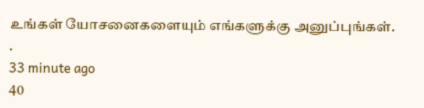உங்கள் யோசனைகளையும் எங்களுக்கு அனுப்புங்கள். .
33 minute ago
40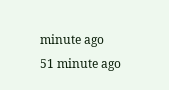minute ago
51 minute ago